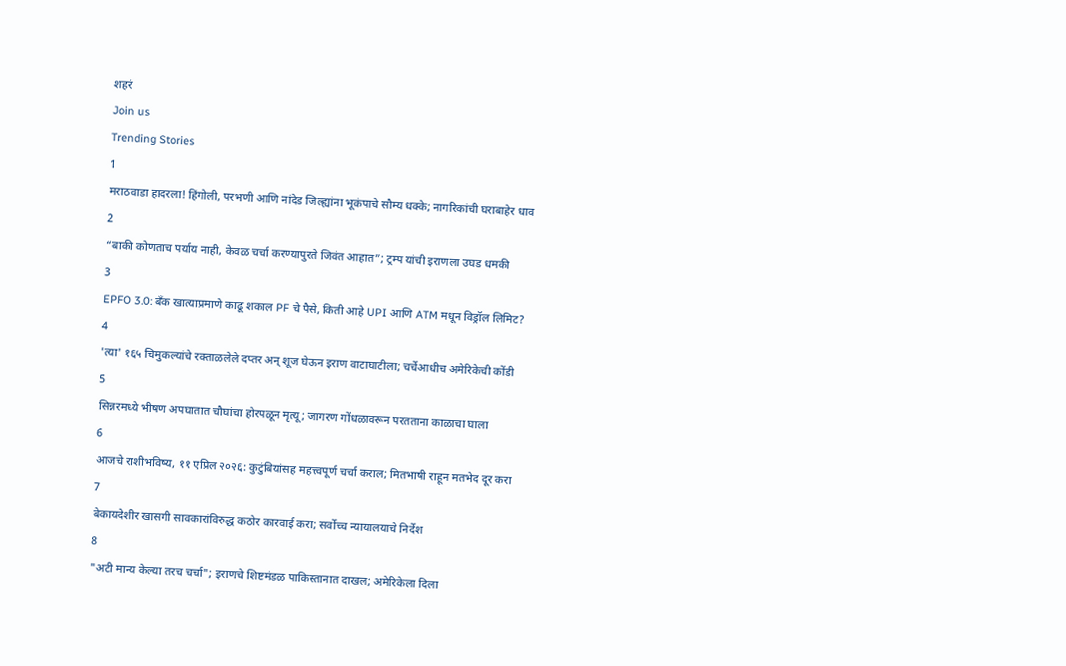शहरं
Join us
Trending Stories
1
मराठवाडा हादरला! हिंगोली, परभणी आणि नांदेड जिल्ह्यांना भूकंपाचे सौम्य धक्के; नागरिकांची घराबाहेर धाव
2
“बाकी कोणताच पर्याय नाही, केवळ चर्चा करण्यापुरते जिवंत आहात”; ट्रम्प यांची इराणला उघड धमकी
3
EPFO 3.0: बँक खात्याप्रमाणे काढू शकाल PF चे पैसे, किती आहे UPI आणि ATM मधून विड्रॉल लिमिट?
4
'त्या' १६५ चिमुकल्यांचे रक्ताळलेले दप्तर अन् शूज घेऊन इराण वाटाघाटीला; चर्चेआधीच अमेरिकेची कोंडी
5
सिन्नरमध्ये भीषण अपघातात चौघांचा होरपळून मृत्यू; जागरण गोंधळावरून परतताना काळाचा घाला
6
आजचे राशीभविष्य, ११ एप्रिल २०२६: कुटुंबियांसह महत्त्वपूर्ण चर्चा कराल; मितभाषी राहून मतभेद दूर करा
7
बेकायदेशीर खासगी सावकारांविरुद्ध कठोर कारवाई करा; सर्वोच्च न्यायालयाचे निर्देश
8
"अटी मान्य केल्या तरच चर्चा"; इराणचे शिष्टमंडळ पाकिस्तानात दाखल; अमेरिकेला दिला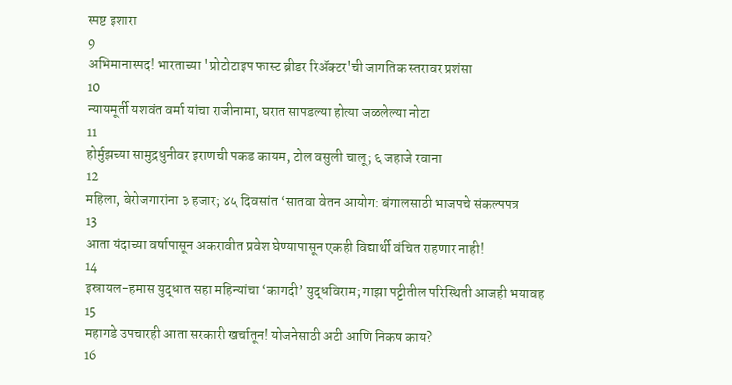स्पष्ट इशारा
9
अभिमानास्पद! भारताच्या 'प्रोटोटाइप फास्ट ब्रीडर रिॲक्टर'ची जागतिक स्तरावर प्रशंसा
10
न्यायमूर्ती यशवंत वर्मा यांचा राजीनामा, घरात सापडल्या होत्या जळलेल्या नोटा
11
होर्मुझच्या सामुद्रधुनीवर इराणची पकड कायम, टोल वसुली चालू; ६ जहाजे रवाना
12
महिला, बेरोजगारांना ३ हजार; ४५ दिवसांत ‘सातवा वेतन आयोग: बंगालसाठी भाजपचे संकल्पपत्र
13
आता यंदाच्या वर्षापासून अकरावीत प्रवेश घेण्यापासून एकही विद्यार्थी वंचित राहणार नाही!
14
इस्रायल-हमास युद्धात सहा महिन्यांचा ‘कागदी’ युद्धविराम; गाझा पट्टीतील परिस्थिती आजही भयावह
15
महागडे उपचारही आता सरकारी खर्चातून! योजनेसाठी अटी आणि निकष काय?
16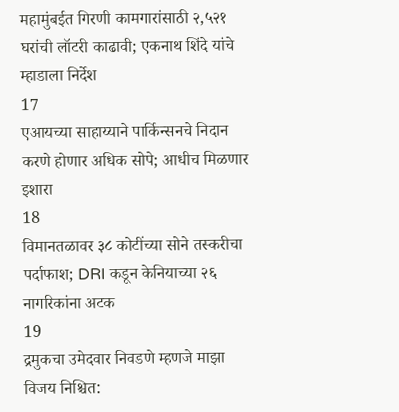महामुंबईत गिरणी कामगारांसाठी २,५२१ घरांची लॉटरी काढावी; एकनाथ शिंदे यांचे म्हाडाला निर्देश
17
एआयच्या साहाय्याने पार्किन्सनचे निदान करणे होणार अधिक सोपे; आधीच मिळणार इशारा
18
विमानतळावर ३८ कोटींच्या सोने तस्करीचा पर्दाफाश; DRI कडून केनियाच्या २६ नागरिकांना अटक
19
द्रमुकचा उमेदवार निवडणे म्हणजे माझा विजय निश्चित: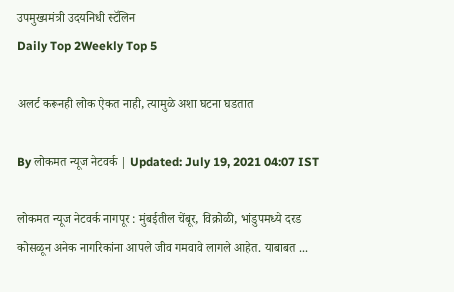उपमुख्यमंत्री उदयनिधी स्टॅलिन
Daily Top 2Weekly Top 5

अलर्ट करूनही लोक ऐकत नाही, त्यामुळे अशा घटना घडतात

By लोकमत न्यूज नेटवर्क | Updated: July 19, 2021 04:07 IST

लोकमत न्यूज नेटवर्क नागपूर : मुंबईतील चेंबूर, विक्रोळी, भांडुपमध्ये दरड कोसळून अनेक नागरिकांना आपले जीव गमवावे लागले आहेत. याबाबत ...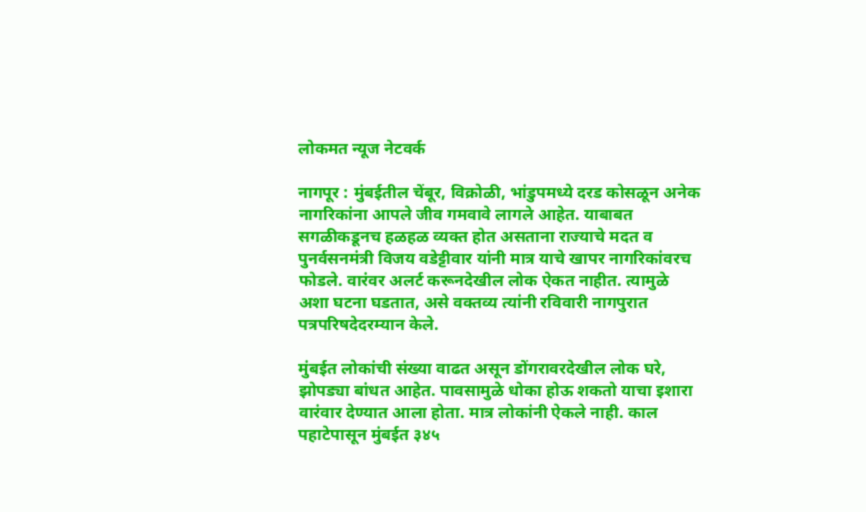लोकमत न्यूज नेटवर्क

नागपूर : मुंबईतील चेंबूर, विक्रोळी, भांडुपमध्ये दरड कोसळून अनेक नागरिकांना आपले जीव गमवावे लागले आहेत. याबाबत सगळीकडूनच हळहळ व्यक्त होत असताना राज्याचे मदत व पुनर्वसनमंत्री विजय वडेट्टीवार यांनी मात्र याचे खापर नागरिकांवरच फोडले. वारंवर अलर्ट करूनदेखील लोक ऐकत नाहीत. त्यामुळे अशा घटना घडतात, असे वक्तव्य त्यांनी रविवारी नागपुरात पत्रपरिषदेदरम्यान केले.

मुंबईत लोकांची संख्या वाढत असून डोंगरावरदेखील लोक घरे, झोपड्या बांधत आहेत. पावसामुळे धोका होऊ शकतो याचा इशारा वारंवार देण्यात आला होता. मात्र लोकांनी ऐकले नाही. काल पहाटेपासून मुंबईत ३४५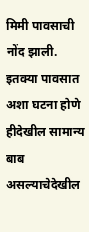मिमी पावसाची नोंद झाली. इतक्या पावसात अशा घटना होणे हीदेखील सामान्य बाब असल्याचेदेखील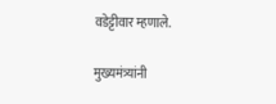वडेट्टीवार म्हणाले.

मुख्यमंत्र्यांनी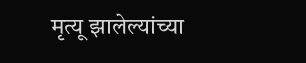मृत्यू झालेल्यांच्या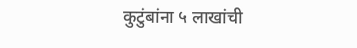कुटुंबांना ५ लाखांची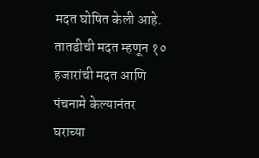मदत घोषित केली आहे. तातडीची मदत म्हणून १० हजारांची मदत आणि पंचनामे केल्यानंतर घराच्या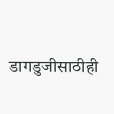डागडुजीसाठीही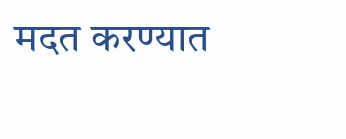मदत करण्यात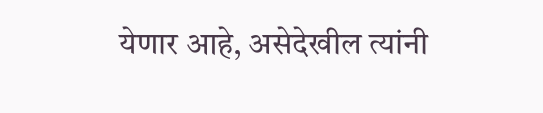येणार आहे, असेदेखील त्यांनी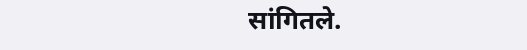सांगितले.